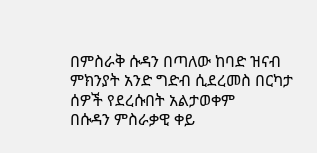በምስራቅ ሱዳን በጣለው ከባድ ዝናብ ምክንያት አንድ ግድብ ሲደረመስ በርካታ ሰዎች የደረሱበት አልታወቀም
በሱዳን ምስራቃዊ ቀይ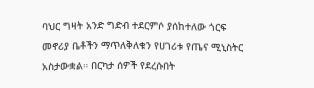ባህር ግዛት አንድ ግድብ ተደርምሶ ያሰከተለው ጎርፍ መኖሪያ ቤቶችን ማጥለቅለቁን የሀገሪቱ የጤና ሚኒስትር አስታውቋል። በርካታ ሰዎች የደረሱበት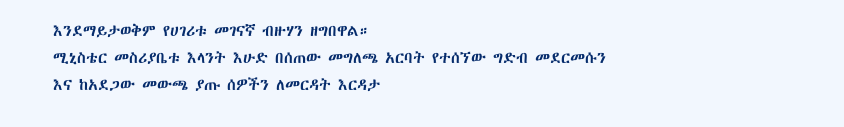እንደማይታወቅም የሀገሪቱ መገናኛ ብዙሃን ዘግበዋል።
ሚኒስቴር መስሪያቤቱ እላንት እሁድ በሰጠው መግለጫ አርባት የተሰኘው ግድብ መደርመሱን እና ከአደጋው መውጫ ያጡ ሰዎችን ለመርዳት እርዳታ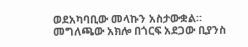ወደአካባቢው መላኩን አስታውቋል።
መግለጫው አክሎ በጎርፍ አደጋው ቢያንስ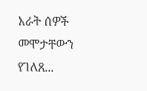አራት ሰዎች መሞታቸውን የገለጸ...